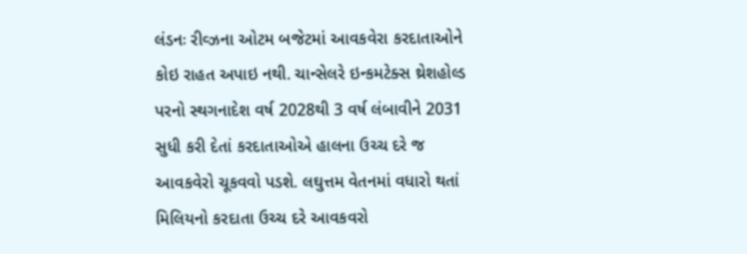લંડનઃ રીવ્ઝના ઓટમ બજેટમાં આવકવેરા કરદાતાઓને કોઇ રાહત અપાઇ નથી. ચાન્સેલરે ઇન્કમટેક્સ થ્રેશહોલ્ડ પરનો સ્થગનાદેશ વર્ષ 2028થી 3 વર્ષ લંબાવીને 2031 સુધી કરી દેતાં કરદાતાઓએ હાલના ઉચ્ચ દરે જ આવકવેરો ચૂકવવો પડશે. લઘુત્તમ વેતનમાં વધારો થતાં મિલિયનો કરદાતા ઉચ્ચ દરે આવકવરો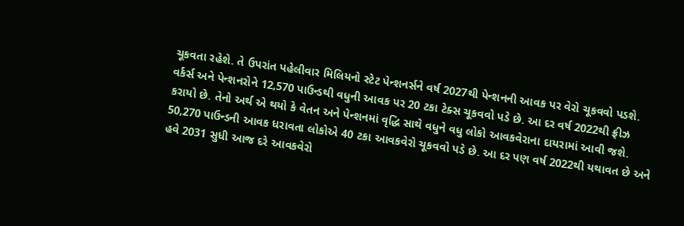ચૂકવતા રહેશે. તે ઉપરાંત પહેલીવાર મિલિયનો સ્ટેટ પેન્શનર્સને વર્ષ 2027થી પેન્શનની આવક પર વેરો ચૂકવવો પડશે.
વર્કર્સ અને પેન્શનરોને 12,570 પાઉન્ડથી વધુની આવક પર 20 ટકા ટેક્સ ચૂકવવો પડે છે. આ દર વર્ષ 2022થી ફ્રીઝ કરાયો છે. તેનો અર્થ એ થયો કે વેતન અને પેન્શનમાં વૃદ્ધિ સાથે વધુને વધુ લોકો આવકવેરાના દાયરામાં આવી જશે.
50,270 પાઉન્ડની આવક ધરાવતા લોકોએ 40 ટકા આવકવેરો ચૂકવવો પડે છે. આ દર પણ વર્ષ 2022થી યથાવત છે અને હવે 2031 સુધી આજ દરે આવકવેરો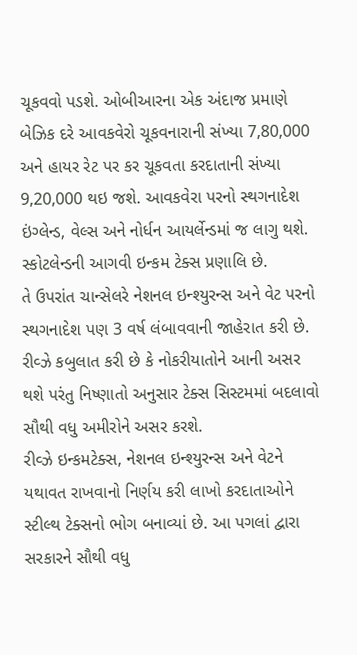ચૂકવવો પડશે. ઓબીઆરના એક અંદાજ પ્રમાણે બેઝિક દરે આવકવેરો ચૂકવનારાની સંખ્યા 7,80,000 અને હાયર રેટ પર કર ચૂકવતા કરદાતાની સંખ્યા 9,20,000 થઇ જશે. આવકવેરા પરનો સ્થગનાદેશ ઇંગ્લેન્ડ, વેલ્સ અને નોર્ધન આયર્લેન્ડમાં જ લાગુ થશે. સ્કોટલેન્ડની આગવી ઇન્કમ ટેક્સ પ્રણાલિ છે.
તે ઉપરાંત ચાન્સેલરે નેશનલ ઇન્શ્યુરન્સ અને વેટ પરનો સ્થગનાદેશ પણ 3 વર્ષ લંબાવવાની જાહેરાત કરી છે. રીવ્ઝે કબુલાત કરી છે કે નોકરીયાતોને આની અસર થશે પરંતુ નિષ્ણાતો અનુસાર ટેક્સ સિસ્ટમમાં બદલાવો સૌથી વધુ અમીરોને અસર કરશે.
રીવ્ઝે ઇન્કમટેક્સ, નેશનલ ઇન્શ્યુરન્સ અને વેટને યથાવત રાખવાનો નિર્ણય કરી લાખો કરદાતાઓને સ્ટીલ્થ ટેક્સનો ભોગ બનાવ્યાં છે. આ પગલાં દ્વારા સરકારને સૌથી વધુ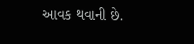આવક થવાની છે.